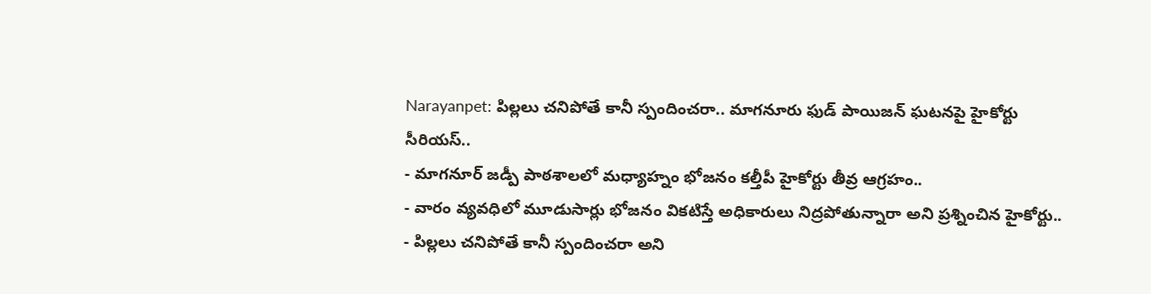Narayanpet: పిల్లలు చనిపోతే కానీ స్పందించరా.. మాగనూరు ఫుడ్ పాయిజన్ ఘటనపై హైకోర్టు సీరియస్..
- మాగనూర్ జడ్పీ పాఠశాలలో మధ్యాహ్నం భోజనం కల్తీపీ హైకోర్టు తీవ్ర ఆగ్రహం..
- వారం వ్యవధిలో మూడుసార్లు భోజనం వికటిస్తే అధికారులు నిద్రపోతున్నారా అని ప్రశ్నించిన హైకోర్టు..
- పిల్లలు చనిపోతే కానీ స్పందించరా అని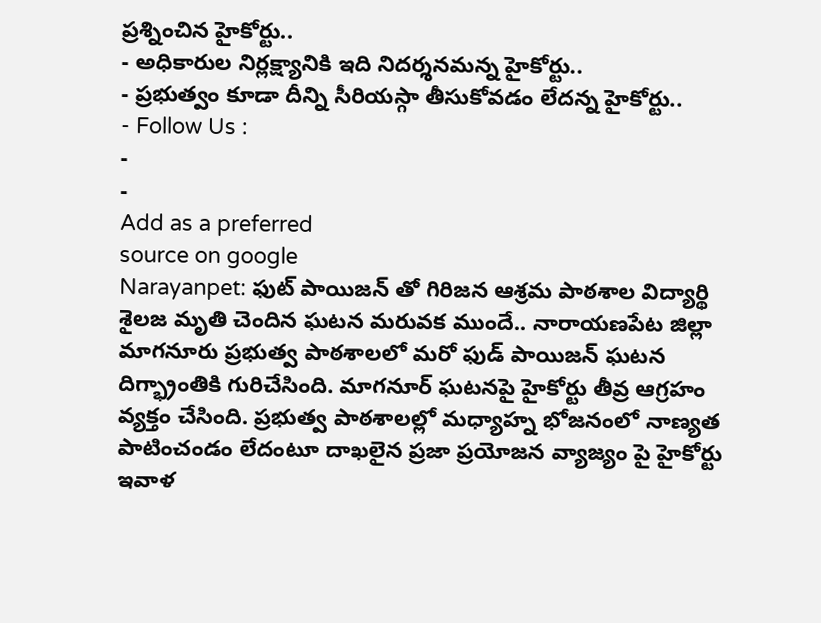ప్రశ్నించిన హైకోర్టు..
- అధికారుల నిర్లక్ష్యానికి ఇది నిదర్శనమన్న హైకోర్టు..
- ప్రభుత్వం కూడా దీన్ని సీరియస్గా తీసుకోవడం లేదన్న హైకోర్టు..
- Follow Us :
-
-
Add as a preferred
source on google
Narayanpet: ఫుట్ పాయిజన్ తో గిరిజన ఆశ్రమ పాఠశాల విద్యార్థి శైలజ మృతి చెందిన ఘటన మరువక ముందే.. నారాయణపేట జిల్లా మాగనూరు ప్రభుత్వ పాఠశాలలో మరో ఫుడ్ పాయిజన్ ఘటన దిగ్భ్రాంతికి గురిచేసింది. మాగనూర్ ఘటనపై హైకోర్టు తీవ్ర ఆగ్రహం వ్యక్తం చేసింది. ప్రభుత్వ పాఠశాలల్లో మధ్యాహ్న భోజనంలో నాణ్యత పాటించండం లేదంటూ దాఖలైన ప్రజా ప్రయోజన వ్యాజ్యం పై హైకోర్టు ఇవాళ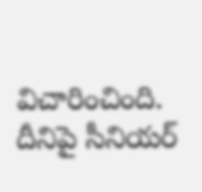విచారించింది. దీనిపై సీనియర్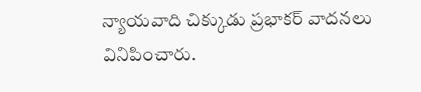న్యాయవాది చిక్కుడు ప్రభాకర్ వాదనలు వినిపించారు.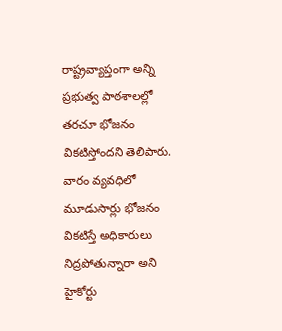రాష్ట్రవ్యాప్తంగా అన్ని ప్రభుత్వ పాఠశాలల్లో తరచూ భోజనం వికటిస్తోందని తెలిపారు. వారం వ్యవధిలో మూడుసార్లు భోజనం వికటిస్తే అధికారులు నిద్రపోతున్నారా అని హైకోర్టు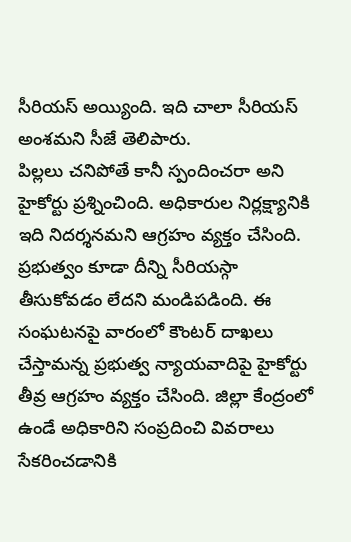సీరియస్ అయ్యింది. ఇది చాలా సీరియస్ అంశమని సీజే తెలిపారు.
పిల్లలు చనిపోతే కానీ స్పందించరా అని హైకోర్టు ప్రశ్నించింది. అధికారుల నిర్లక్ష్యానికి ఇది నిదర్శనమని ఆగ్రహం వ్యక్తం చేసింది. ప్రభుత్వం కూడా దీన్ని సీరియస్గా తీసుకోవడం లేదని మండిపడింది. ఈ సంఘటనపై వారంలో కౌంటర్ దాఖలు చేస్తామన్న ప్రభుత్వ న్యాయవాదిపై హైకోర్టు తీవ్ర ఆగ్రహం వ్యక్తం చేసింది. జిల్లా కేంద్రంలో ఉండే అధికారిని సంప్రదించి వివరాలు సేకరించడానికి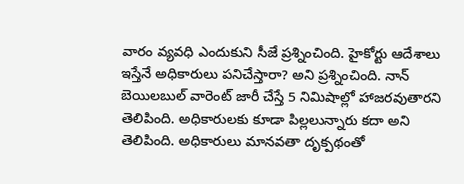వారం వ్యవధి ఎందుకుని సీజే ప్రశ్నించింది. హైకోర్టు ఆదేశాలు ఇస్తేనే అధికారులు పనిచేస్తారా? అని ప్రశ్నించింది. నాన్ బెయిలబుల్ వారెంట్ జారీ చేస్తే 5 నిమిషాల్లో హాజరవుతారని తెలిపింది. అధికారులకు కూడా పిల్లలున్నారు కదా అని తెలిపింది. అధికారులు మానవతా దృక్పథంతో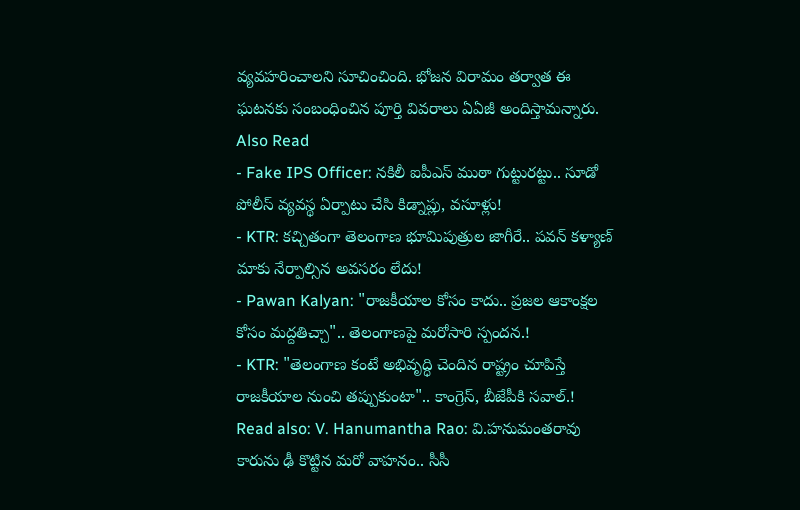వ్యవహరించాలని సూచించింది. భోజన విరామం తర్వాత ఈ ఘటనకు సంబంధించిన పూర్తి వివరాలు ఏఏజీ అందిస్తామన్నారు.
Also Read
- Fake IPS Officer: నకిలీ ఐపీఎస్ ముఠా గుట్టురట్టు.. సూడో పోలీస్ వ్యవస్థ ఏర్పాటు చేసి కిడ్నాప్లు, వసూళ్లు!
- KTR: కచ్చితంగా తెలంగాణ భూమిపుత్రుల జాగీరే.. పవన్ కళ్యాణ్ మాకు నేర్పాల్సిన అవసరం లేదు!
- Pawan Kalyan: "రాజకీయాల కోసం కాదు.. ప్రజల ఆకాంక్షల కోసం మద్దతిచ్చా".. తెలంగాణపై మరోసారి స్పందన.!
- KTR: "తెలంగాణ కంటే అభివృద్ధి చెందిన రాష్ట్రం చూపిస్తే రాజకీయాల నుంచి తప్పుకుంటా".. కాంగ్రెస్, బీజేపీకి సవాల్.!
Read also: V. Hanumantha Rao: వి.హనుమంతరావు కారును ఢీ కొట్టిన మరో వాహనం.. సీసీ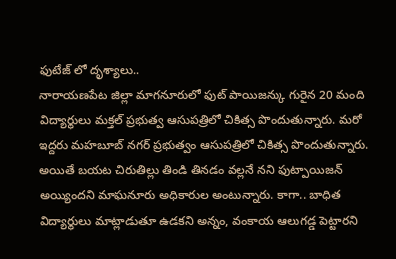ఫుటేజ్ లో దృశ్యాలు..
నారాయణపేట జిల్లా మాగనూరులో ఫుట్ పాయిజన్కు గురైన 20 మంది విద్యార్థులు మక్తల్ ప్రభుత్వ ఆసుపత్రిలో చికిత్స పొందుతున్నారు. మరో ఇద్దరు మహబూబ్ నగర్ ప్రభుత్వం ఆసుపత్రిలో చికిత్స పొందుతున్నారు. అయితే బయట చిరుతిల్లు తిండి తినడం వల్లనే నని ఫుట్పాయిజన్ అయ్యిందని మాఘనూరు అధికారుల అంటున్నారు. కాగా.. బాధిత విద్యార్థులు మాట్లాడుతూ ఉడకని అన్నం, వంకాయ ఆలుగడ్డ పెట్టారని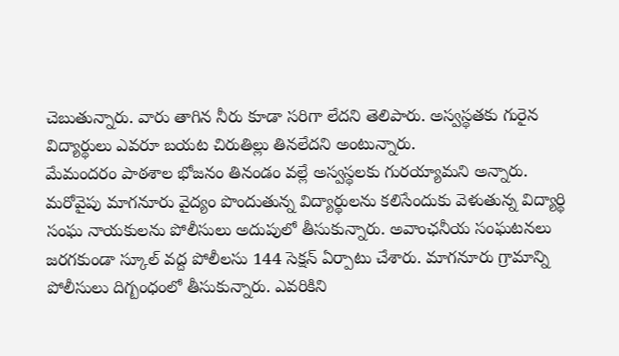చెబుతున్నారు. వారు తాగిన నీరు కూడా సరిగా లేదని తెలిపారు. అస్వస్థతకు గురైన విద్యార్థులు ఎవరూ బయట చిరుతిల్లు తినలేదని అంటున్నారు.
మేమందరం పాఠశాల భోజనం తినండం వల్లే అస్వస్థలకు గురయ్యామని అన్నారు. మరోవైపు మాగనూరు వైద్యం పొందుతున్న విద్యార్థులను కలిసేందుకు వెళుతున్న విద్యార్థి సంఘ నాయకులను పోలీసులు అదుపులో తీసుకున్నారు. అవాంఛనీయ సంఘటనలు జరగకుండా స్కూల్ వద్ద పోలీలసు 144 సెక్షన్ ఏర్పాటు చేశారు. మాగనూరు గ్రామాన్ని పోలీసులు దిగ్బంధంలో తీసుకున్నారు. ఎవరికిని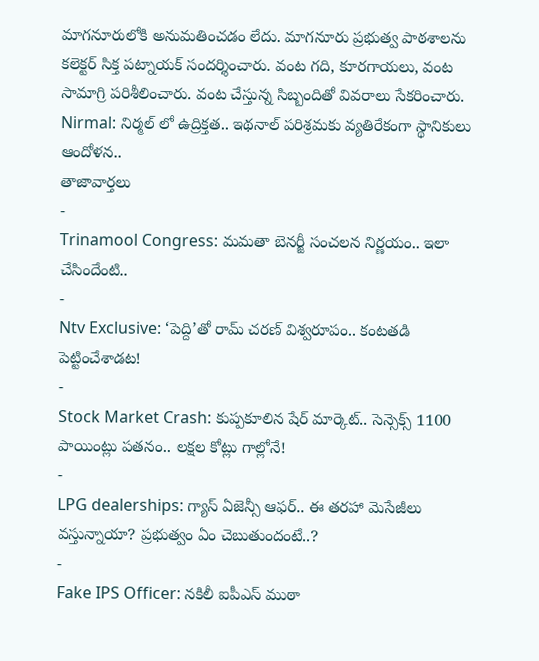మాగనూరులోకి అనుమతించడం లేదు. మాగనూరు ప్రభుత్వ పాఠశాలను కలెక్టర్ సిక్త పట్నాయక్ సందర్శించారు. వంట గది, కూరగాయలు, వంట సామాగ్రి పరిశీలించారు. వంట చేస్తున్న సిబ్బందితో వివరాలు సేకరించారు.
Nirmal: నిర్మల్ లో ఉద్రిక్తత.. ఇథనాల్ పరిశ్రమకు వ్యతిరేకంగా స్థానికులు ఆందోళన..
తాజావార్తలు
-
Trinamool Congress: మమతా బెనర్జీ సంచలన నిర్ణయం.. ఇలా చేసిందేంటి..
-
Ntv Exclusive: ‘పెద్ది’తో రామ్ చరణ్ విశ్వరూపం.. కంటతడి పెట్టించేశాడట!
-
Stock Market Crash: కుప్పకూలిన షేర్ మార్కెట్.. సెన్సెక్స్ 1100 పాయింట్లు పతనం.. లక్షల కోట్లు గాల్లోనే!
-
LPG dealerships: గ్యాస్ ఏజెన్సీ ఆఫర్.. ఈ తరహా మెసేజీలు వస్తున్నాయా? ప్రభుత్వం ఏం చెబుతుందంటే..?
-
Fake IPS Officer: నకిలీ ఐపీఎస్ ముఠా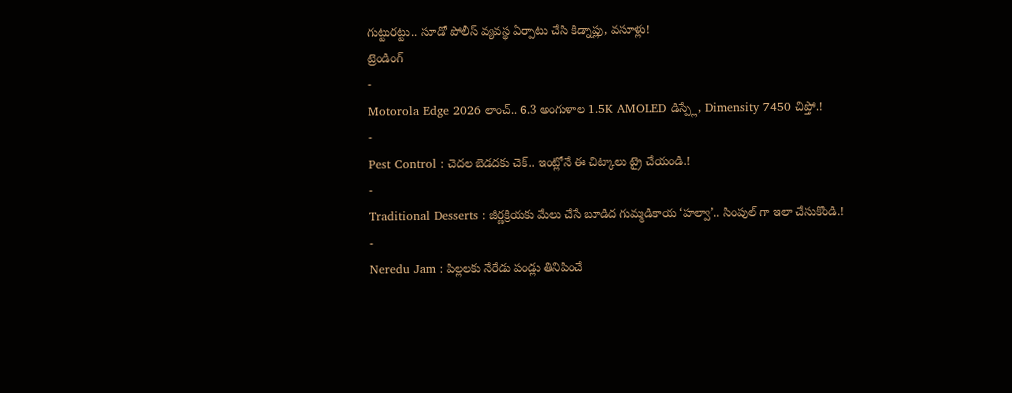గుట్టురట్టు.. సూడో పోలీస్ వ్యవస్థ ఏర్పాటు చేసి కిడ్నాప్లు, వసూళ్లు!
ట్రెండింగ్
-
Motorola Edge 2026 లాంచ్.. 6.3 అంగుళాల 1.5K AMOLED డిస్ప్లే, Dimensity 7450 చిప్తో.!
-
Pest Control : చెదల బెడదకు చెక్.. ఇంట్లోనే ఈ చిట్కాలు ట్రై చేయండి.!
-
Traditional Desserts : జీర్ణక్రియకు మేలు చేసే బూడిద గుమ్మడికాయ ‘హల్వా’.. సింపుల్ గా ఇలా చేసుకొండి.!
-
Neredu Jam : పిల్లలకు నేరేడు పండ్లు తినిపించే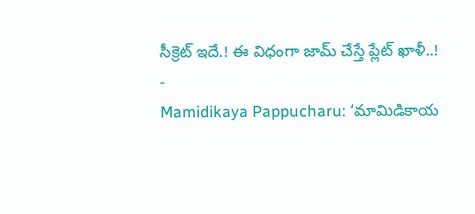సీక్రెట్ ఇదే.! ఈ విధంగా జామ్ చేస్తే ప్లేట్ ఖాళీ..!
-
Mamidikaya Pappucharu: ‘మామిడికాయ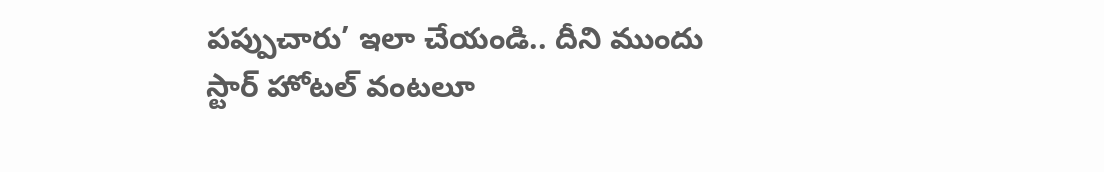పప్పుచారు’ ఇలా చేయండి.. దీని ముందు స్టార్ హోటల్ వంటలూ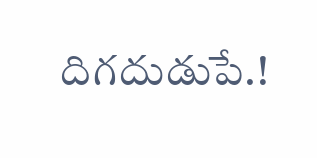దిగదుడుపే.!